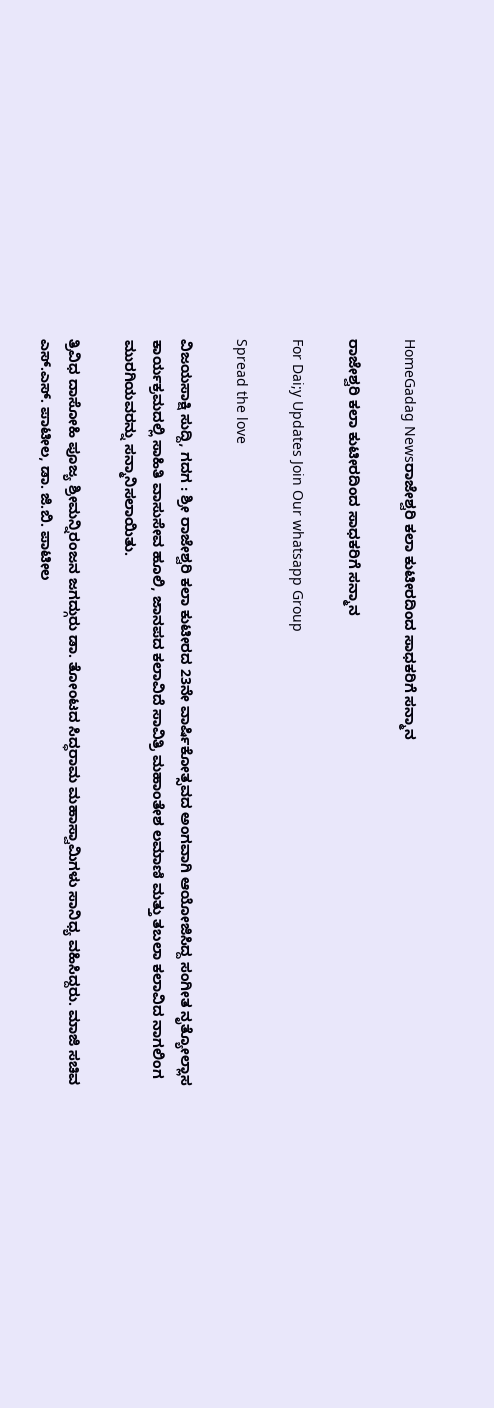HomeGadag Newsರಾಜೇಶ್ವರಿ ಕಲಾ ಕುಟೀರದಿಂದ ಸಾಧಕರಿಗೆ ಸನ್ಮಾನ

ರಾಜೇಶ್ವರಿ ಕಲಾ ಕುಟೀರದಿಂದ ಸಾಧಕರಿಗೆ ಸನ್ಮಾನ

For Dai;y Updates Join Our whatsapp Group

Spread the love

ವಿಜಯಸಾಕ್ಷಿ ಸುದ್ದಿ, ಗದಗ : ಶ್ರೀ ರಾಜೇಶ್ವರಿ ಕಲಾ ಕುಟೀರದ 23ನೇ ವಾರ್ಷಿಕೋತ್ಸವದ ಅಂಗವಾಗಿ ಆಯೋಜಿಸಿದ್ದ ಸಂಗೀತ ನೃತ್ಯೋಲ್ಲಾಸ ಕಾರ್ಯಕ್ರಮದಲ್ಲಿ ಸಾಹಿತಿ ವಾಸುಸೇವ ಹೂಲಿ, ಜಾನಪದ ಕಲಾವಿದೆ ಸಾವಿತ್ರಿ ಮಹಾಂತೇಶ ಲಮಾಣಿ ಮತ್ತು ತಬಲಾ ಕಲಾವಿದ ನಾಗಲಿಂಗ ಮುರಗಿಯವರನ್ನು ಸನ್ಮಾನಿಸಲಾಯಿತು.

ತ್ರಿವಿಧ ದಾಸೋಹಿ ಪೂಜ್ಯ ಶ್ರೀಮನ್ನಿರಂಜನ ಜಗದ್ಗುರು ಡಾ. ತೋಂಟದ ಸಿದ್ಧರಾಮ ಮಹಾಸ್ವಾಮಿಗಳು ಸಾನಿಧ್ಯ ವಹಿಸಿದ್ದರು. ಮಾಜಿ ಸಚಿವ ಎಸ್.ಎಸ್. ಪಾಟೀಲ, ಡಾ. ಜಿ.ಬಿ. ಪಾಟೀಲ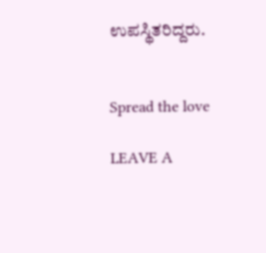ಉಪಸ್ಥಿತರಿದ್ದರು.


Spread the love

LEAVE A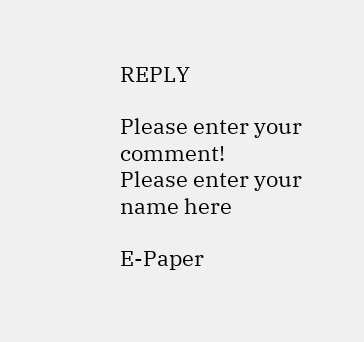REPLY

Please enter your comment!
Please enter your name here

E-Paper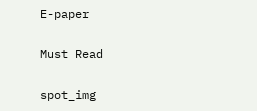E-paper

Must Read

spot_img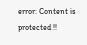error: Content is protected !!